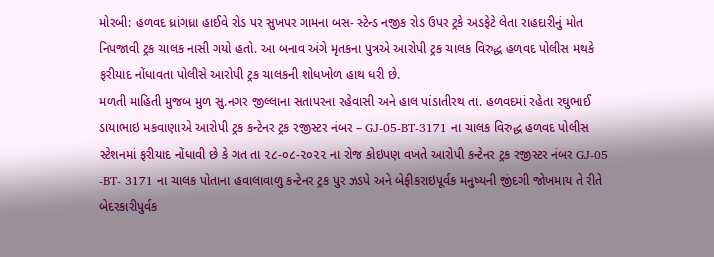મોરબી: હળવદ ધ્રાંગધ્રા હાઈવે રોડ પર સુખપર ગામના બસ- સ્ટેન્ડ નજીક રોડ ઉપર ટ્રકે અડફેટે લેતા રાહદારીનું મોત નિપજાવી ટ્રક ચાલક નાસી ગયો હતો. આ બનાવ અંગે મૃતકના પુત્રએ આરોપી ટ્રક ચાલક વિરુદ્ધ હળવદ પોલીસ મથકે ફરીયાદ નોંધાવતા પોલીસે આરોપી ટ્રક ચાલકની શોધખોળ હાથ ધરી છે.
મળતી માહિતી મુજબ મુળ સુ.નગર જીલ્લાના સતાપરના રહેવાસી અને હાલ પાંડાતીરથ તા. હળવદમાં રહેતા રઘુભાઈ ડાયાભાઇ મકવાણાએ આરોપી ટ્રક કન્ટેનર ટ્રક રજીસ્ટર નંબર – GJ-05-BT-3171 ના ચાલક વિરુદ્ધ હળવદ પોલીસ સ્ટેશનમાં ફરીયાદ નોંધાવી છે કે ગત તા ૨૮-૦૮-૨૦૨૨ ના રોજ કોઇપણ વખતે આરોપી કન્ટેનર ટ્રક રજીસ્ટર નંબર GJ-05 -BT- 3171 ના ચાલક પોતાના હવાલાવાળુ કન્ટેનર ટ્રક પુર ઝડપે અને બેફીકરાઇપૂર્વક મનુષ્યની જીંદગી જોખમાય તે રીતે બેદરકારીપુર્વક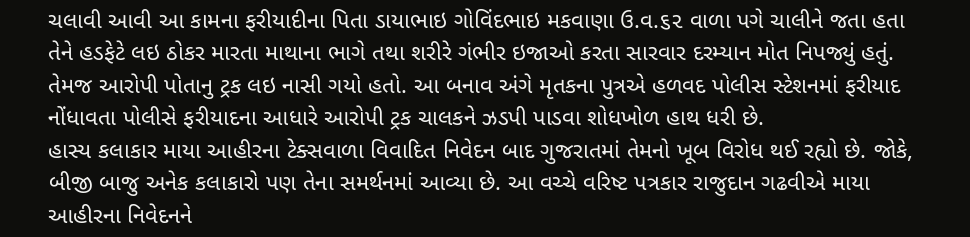ચલાવી આવી આ કામના ફરીયાદીના પિતા ડાયાભાઇ ગોવિંદભાઇ મકવાણા ઉ.વ.૬૨ વાળા પગે ચાલીને જતા હતા તેને હડફેટે લઇ ઠોકર મારતા માથાના ભાગે તથા શરીરે ગંભીર ઇજાઓ કરતા સારવાર દરમ્યાન મોત નિપજ્યું હતું. તેમજ આરોપી પોતાનુ ટ્રક લઇ નાસી ગયો હતો. આ બનાવ અંગે મૃતકના પુત્રએ હળવદ પોલીસ સ્ટેશનમાં ફરીયાદ નોંધાવતા પોલીસે ફરીયાદના આધારે આરોપી ટ્રક ચાલકને ઝડપી પાડવા શોધખોળ હાથ ધરી છે.
હાસ્ય કલાકાર માયા આહીરના ટેક્સવાળા વિવાદિત નિવેદન બાદ ગુજરાતમાં તેમનો ખૂબ વિરોધ થઈ રહ્યો છે. જોકે, બીજી બાજુ અનેક કલાકારો પણ તેના સમર્થનમાં આવ્યા છે. આ વચ્ચે વરિષ્ટ પત્રકાર રાજુદાન ગઢવીએ માયા આહીરના નિવેદનને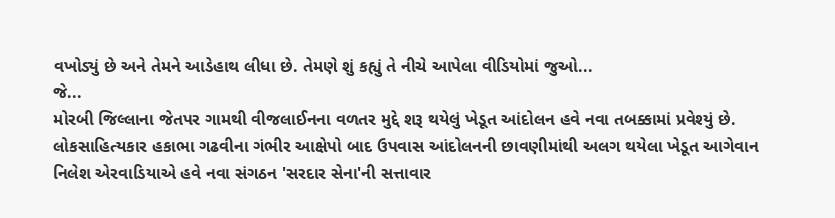વખોડ્યું છે અને તેમને આડેહાથ લીધા છે. તેમણે શું કહ્યું તે નીચે આપેલા વીડિયોમાં જુઓ...
જે...
મોરબી જિલ્લાના જેતપર ગામથી વીજલાઈનના વળતર મુદ્દે શરૂ થયેલું ખેડૂત આંદોલન હવે નવા તબક્કામાં પ્રવેશ્યું છે. લોકસાહિત્યકાર હકાભા ગઢવીના ગંભીર આક્ષેપો બાદ ઉપવાસ આંદોલનની છાવણીમાંથી અલગ થયેલા ખેડૂત આગેવાન નિલેશ એરવાડિયાએ હવે નવા સંગઠન 'સરદાર સેના'ની સત્તાવાર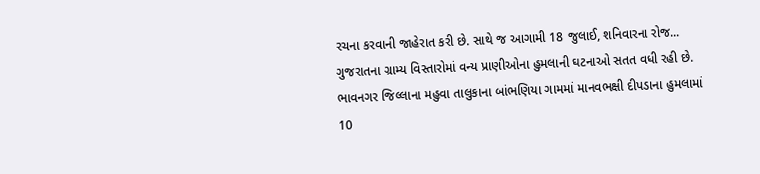રચના કરવાની જાહેરાત કરી છે. સાથે જ આગામી 18 જુલાઈ, શનિવારના રોજ...
ગુજરાતના ગ્રામ્ય વિસ્તારોમાં વન્ય પ્રાણીઓના હુમલાની ઘટનાઓ સતત વધી રહી છે. ભાવનગર જિલ્લાના મહુવા તાલુકાના બાંભણિયા ગામમાં માનવભક્ષી દીપડાના હુમલામાં 10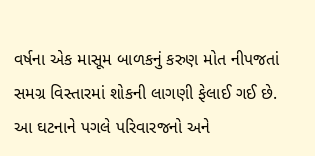વર્ષના એક માસૂમ બાળકનું કરુણ મોત નીપજતાં સમગ્ર વિસ્તારમાં શોકની લાગણી ફેલાઈ ગઈ છે. આ ઘટનાને પગલે પરિવારજનો અને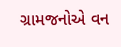ગ્રામજનોએ વન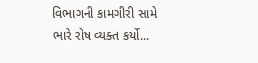વિભાગની કામગીરી સામે ભારે રોષ વ્યક્ત કર્યો...